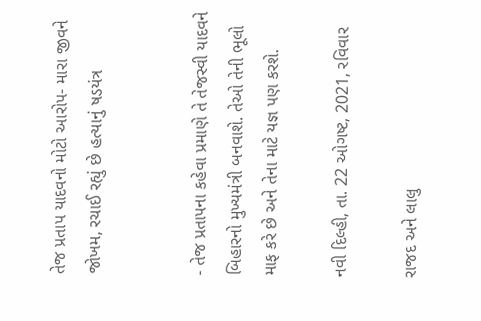તેજ પ્રતાપ યાદવનો મોટો આરોપ- મારા જીવને જોખમ, રચાઈ રહ્યું છે હત્યાનું ષડયંત્ર


- તેજ પ્રતાપના કહેવા પ્રમાણે તે તેજસ્વી યાદવને બિહારનો મુખ્યમંત્રી બનવાશે. તેઓ તેની ભૂલો માફ કરે છે અને તેના માટે યજ્ઞ પણ કરશે.

નવી દિલ્હી, તા. 22 ઓગષ્ટ, 2021, રવિવાર

રાજદ અને લાલુ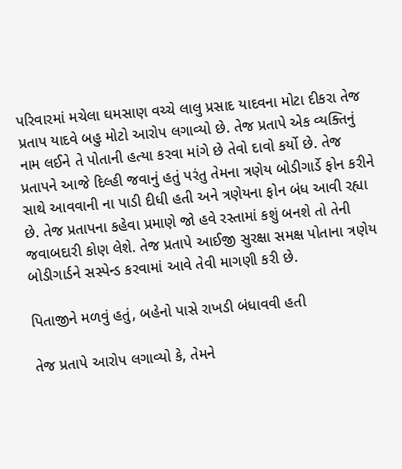પરિવારમાં મચેલા ઘમસાણ વચ્ચે લાલુ પ્રસાદ યાદવના મોટા દીકરા તેજ પ્રતાપ યાદવે બહુ મોટો આરોપ લગાવ્યો છે. તેજ પ્રતાપે એક વ્યક્તિનું નામ લઈને તે પોતાની હત્યા કરવા માંગે છે તેવો દાવો કર્યો છે. તેજ પ્રતાપને આજે દિલ્હી જવાનું હતું પરંતુ તેમના ત્રણેય બોડીગાર્ડે ફોન કરીને સાથે આવવાની ના પાડી દીધી હતી અને ત્રણેયના ફોન બંધ આવી રહ્યા છે. તેજ પ્રતાપના કહેવા પ્રમાણે જો હવે રસ્તામાં કશું બનશે તો તેની જવાબદારી કોણ લેશે. તેજ પ્રતાપે આઈજી સુરક્ષા સમક્ષ પોતાના ત્રણેય બોડીગાર્ડને સસ્પેન્ડ કરવામાં આવે તેવી માગણી કરી છે.

પિતાજીને મળવું હતું, બહેનો પાસે રાખડી બંધાવવી હતી

તેજ પ્રતાપે આરોપ લગાવ્યો કે, તેમને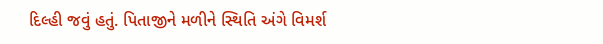દિલ્હી જવું હતું. પિતાજીને મળીને સ્થિતિ અંગે વિમર્શ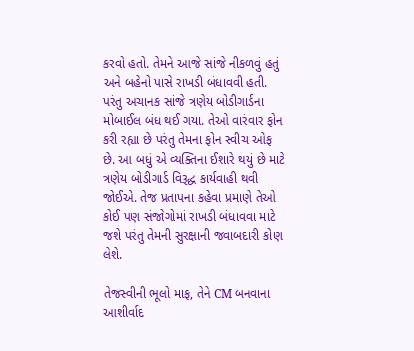કરવો હતો. તેમને આજે સાંજે નીકળવું હતું અને બહેનો પાસે રાખડી બંધાવવી હતી. પરંતુ અચાનક સાંજે ત્રણેય બોડીગાર્ડના મોબાઈલ બંધ થઈ ગયા. તેઓ વારંવાર ફોન કરી રહ્યા છે પરંતુ તેમના ફોન સ્વીચ ઓફ છે. આ બધું એ વ્યક્તિના ઈશારે થયું છે માટે ત્રણેય બોડીગાર્ડ વિરૂદ્ધ કાર્યવાહી થવી જોઈએ. તેજ પ્રતાપના કહેવા પ્રમાણે તેઓ કોઈ પણ સંજોગોમાં રાખડી બંધાવવા માટે જશે પરંતુ તેમની સુરક્ષાની જવાબદારી કોણ લેશે.

તેજસ્વીની ભૂલો માફ, તેને CM બનવાના આશીર્વાદ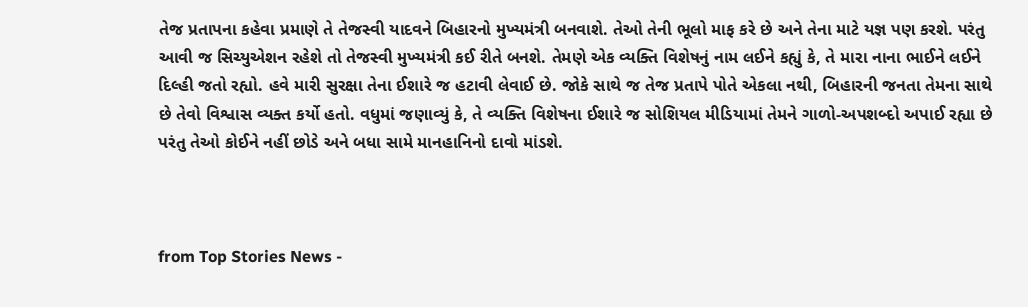તેજ પ્રતાપના કહેવા પ્રમાણે તે તેજસ્વી યાદવને બિહારનો મુખ્યમંત્રી બનવાશે. તેઓ તેની ભૂલો માફ કરે છે અને તેના માટે યજ્ઞ પણ કરશે. પરંતુ આવી જ સિચ્યુએશન રહેશે તો તેજસ્વી મુખ્યમંત્રી કઈ રીતે બનશે. તેમણે એક વ્યક્તિ વિશેષનું નામ લઈને કહ્યું કે, તે મારા નાના ભાઈને લઈને દિલ્હી જતો રહ્યો. હવે મારી સુરક્ષા તેના ઈશારે જ હટાવી લેવાઈ છે. જોકે સાથે જ તેજ પ્રતાપે પોતે એકલા નથી, બિહારની જનતા તેમના સાથે છે તેવો વિશ્વાસ વ્યક્ત કર્યો હતો. વધુમાં જણાવ્યું કે, તે વ્યક્તિ વિશેષના ઈશારે જ સોશિયલ મીડિયામાં તેમને ગાળો-અપશબ્દો અપાઈ રહ્યા છે પરંતુ તેઓ કોઈને નહીં છોડે અને બધા સામે માનહાનિનો દાવો માંડશે.



from Top Stories News -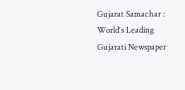Gujarat Samachar : World's Leading Gujarati Newspaper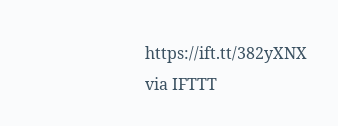https://ift.tt/382yXNX
via IFTTT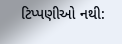ટિપ્પણીઓ નથી: